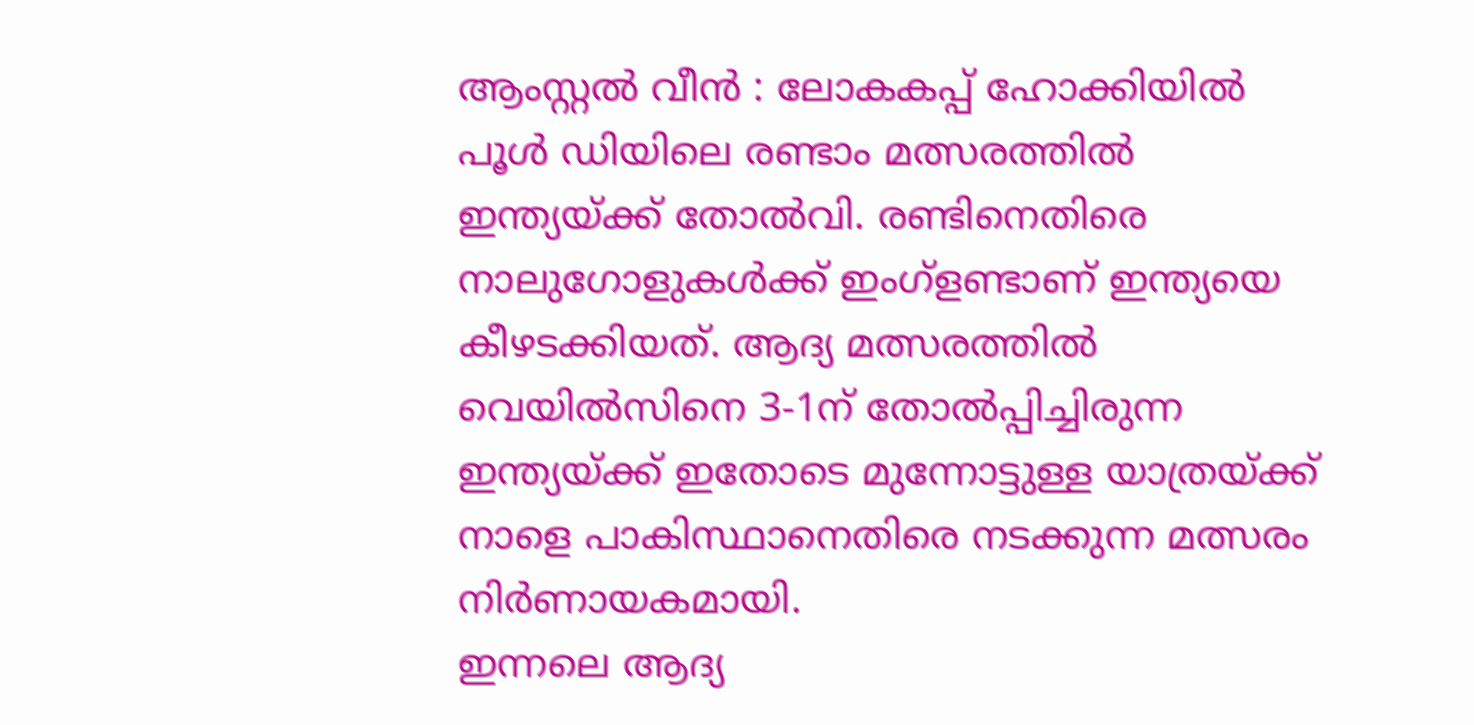ആംസ്റ്റൽ വീൻ : ലോകകപ്പ് ഹോക്കിയിൽ പൂൾ ഡിയിലെ രണ്ടാം മത്സരത്തിൽ ഇന്ത്യയ്ക്ക് തോൽവി. രണ്ടിനെതിരെ നാലുഗോളുകൾക്ക് ഇംഗ്ളണ്ടാണ് ഇന്ത്യയെ കീഴടക്കിയത്. ആദ്യ മത്സരത്തിൽ വെയിൽസിനെ 3-1ന് തോൽപ്പിച്ചിരുന്ന ഇന്ത്യയ്ക്ക് ഇതോടെ മുന്നോട്ടുള്ള യാത്രയ്ക്ക് നാളെ പാകിസ്ഥാനെതിരെ നടക്കുന്ന മത്സരം നിർണായകമായി.
ഇന്നലെ ആദ്യ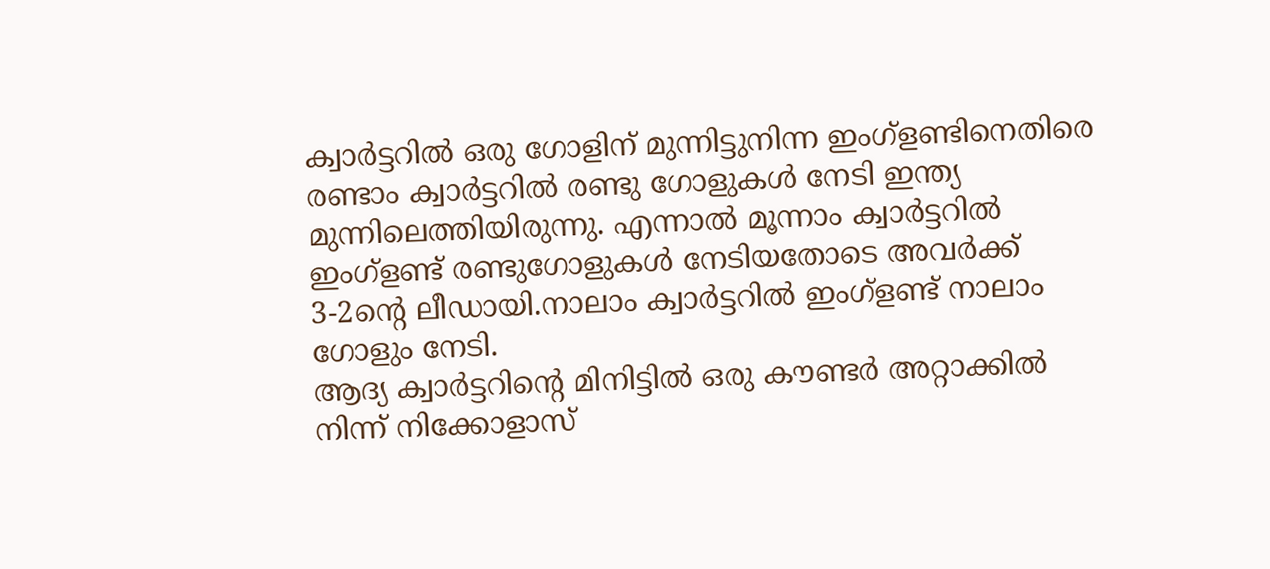ക്വാർട്ടറിൽ ഒരു ഗോളിന് മുന്നിട്ടുനിന്ന ഇംഗ്ളണ്ടിനെതിരെ രണ്ടാം ക്വാർട്ടറിൽ രണ്ടു ഗോളുകൾ നേടി ഇന്ത്യ മുന്നിലെത്തിയിരുന്നു. എന്നാൽ മൂന്നാം ക്വാർട്ടറിൽ ഇംഗ്ളണ്ട് രണ്ടുഗോളുകൾ നേടിയതോടെ അവർക്ക് 3-2ന്റെ ലീഡായി.നാലാം ക്വാർട്ടറിൽ ഇംഗ്ളണ്ട് നാലാം ഗോളും നേടി.
ആദ്യ ക്വാർട്ടറിന്റെ മിനിട്ടിൽ ഒരു കൗണ്ടർ അറ്റാക്കിൽ നിന്ന് നിക്കോളാസ്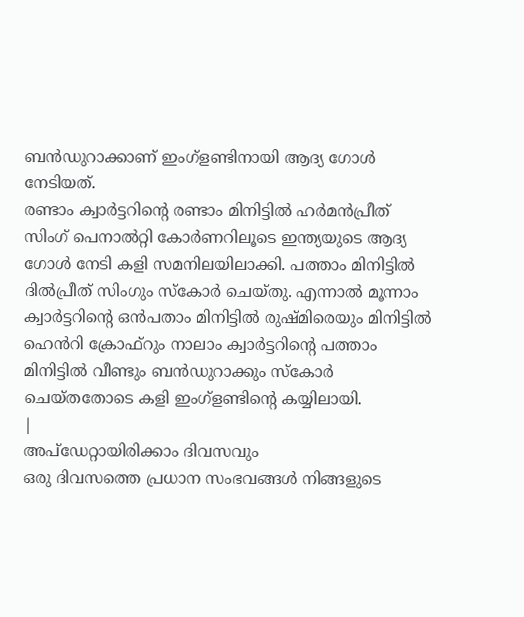ബൻഡുറാക്കാണ് ഇംഗ്ളണ്ടിനായി ആദ്യ ഗോൾ നേടിയത്.
രണ്ടാം ക്വാർട്ടറിന്റെ രണ്ടാം മിനിട്ടിൽ ഹർമൻപ്രീത് സിംഗ് പെനാൽറ്റി കോർണറിലൂടെ ഇന്ത്യയുടെ ആദ്യ ഗോൾ നേടി കളി സമനിലയിലാക്കി. പത്താം മിനിട്ടിൽ ദിൽപ്രീത് സിംഗും സ്കോർ ചെയ്തു. എന്നാൽ മൂന്നാം ക്വാർട്ടറിന്റെ ഒൻപതാം മിനിട്ടിൽ രുഷ്മിരെയും മിനിട്ടിൽ ഹെൻറി ക്രോഫ്റും നാലാം ക്വാർട്ടറിന്റെ പത്താം മിനിട്ടിൽ വീണ്ടും ബൻഡുറാക്കും സ്കോർ ചെയ്തതോടെ കളി ഇംഗ്ളണ്ടിന്റെ കയ്യിലായി.
|
അപ്ഡേറ്റായിരിക്കാം ദിവസവും
ഒരു ദിവസത്തെ പ്രധാന സംഭവങ്ങൾ നിങ്ങളുടെ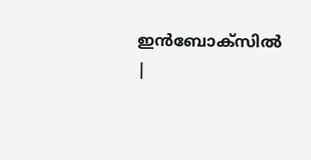ഇൻബോക്സിൽ |